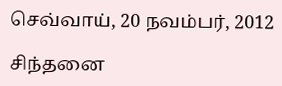செவ்வாய், 20 நவம்பர், 2012

சிந்தனை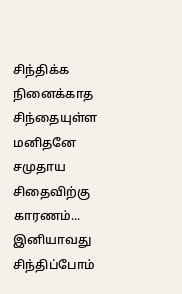சிந்திக்க நினைக்காத
சிந்தையுள்ள மனிதனே
சமுதாய சிதைவிற்கு
காரணம்...
இனியாவது சிந்திப்போம்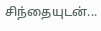சிந்தையுடன்...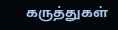கருத்துகள்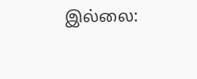இல்லை: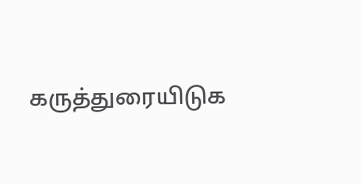கருத்துரையிடுக